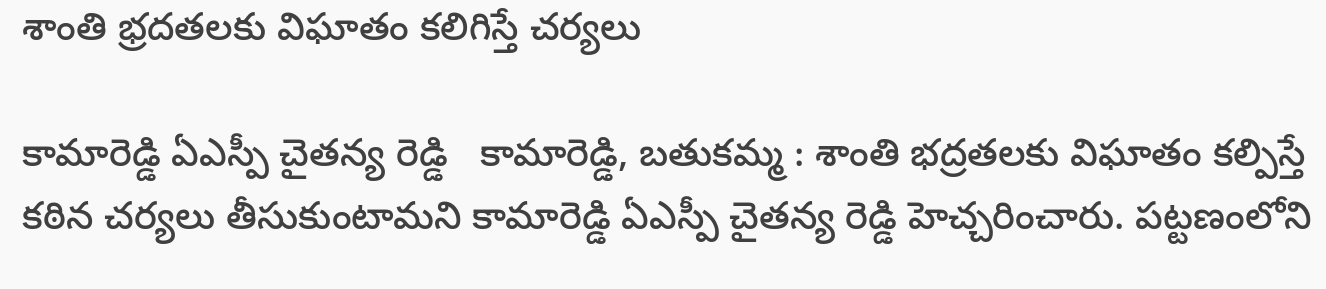శాంతి భ్రదతలకు విఘాతం కలిగిస్తే చర్యలు

కామారెడ్డి ఏఎస్పీ చైతన్య రెడ్డి   కామారెడ్డి, బతుకమ్మ : శాంతి భద్రతలకు విఘాతం కల్పిస్తే కఠిన చర్యలు తీసుకుంటామని కామారెడ్డి ఏఎస్పీ చైతన్య రెడ్డి హెచ్చరించారు. పట్టణంలోని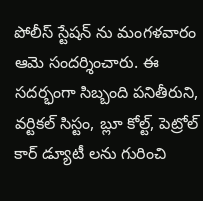పోలీస్ స్టేషన్ ను మంగళవారం ఆమె సందర్శించారు. ఈ సదర్భంగా సిబ్బంది పనితీరుని, వర్టికల్ సిస్టం, బ్లూ కోల్ట్, పెట్రోల్ కార్ డ్యూటీ లను గురించి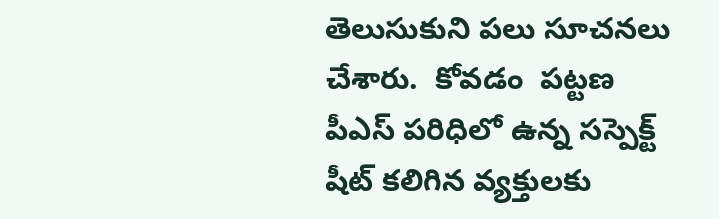తెలుసుకుని పలు సూచనలు చేశారు.  కోవడం  పట్టణ పీఎస్ పరిధిలో ఉన్న సస్పెక్ట్ షీట్ కలిగిన వ్యక్తులకు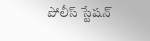పోలీస్ స్టేషన్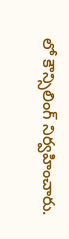లో కౌన్సిలింగ్ నిర్వహించారు.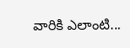వారికి ఎలాంటి...